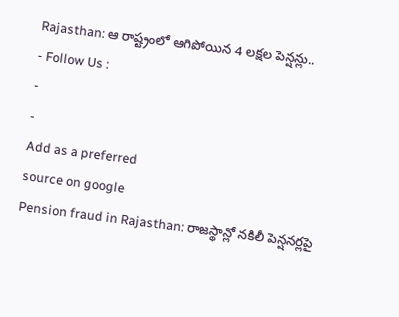Rajasthan: ఆ రాష్ట్రంలో ఆగిపోయిన 4 లక్షల పెన్షన్లు..
- Follow Us :
-
-
Add as a preferred
source on google
Pension fraud in Rajasthan: రాజస్థాన్లో నకిలీ పెన్షనర్లపై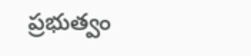ప్రభుత్వం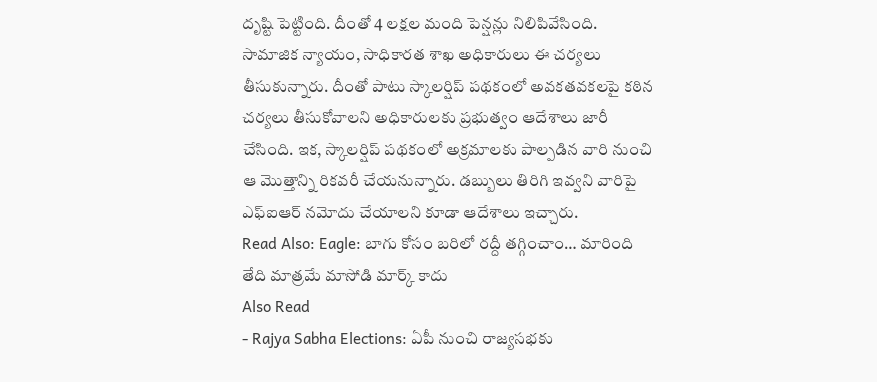దృష్టి పెట్టింది. దీంతో 4 లక్షల మంది పెన్షన్లు నిలిపివేసింది. సామాజిక న్యాయం, సాధికారత శాఖ అధికారులు ఈ చర్యలు తీసుకున్నారు. దీంతో పాటు స్కాలర్షిప్ పథకంలో అవకతవకలపై కఠిన చర్యలు తీసుకోవాలని అధికారులకు ప్రభుత్వం ఆదేశాలు జారీ చేసింది. ఇక, స్కాలర్షిప్ పథకంలో అక్రమాలకు పాల్పడిన వారి నుంచి ఆ మొత్తాన్ని రికవరీ చేయనున్నారు. డబ్బులు తిరిగి ఇవ్వని వారిపై ఎఫ్ఐఆర్ నమోదు చేయాలని కూడా ఆదేశాలు ఇచ్చారు.
Read Also: Eagle: బాగు కోసం బరిలో రద్దీ తగ్గించాం… మారింది తేది మాత్రమే మాసోడి మార్క్ కాదు
Also Read
- Rajya Sabha Elections: ఏపీ నుంచి రాజ్యసభకు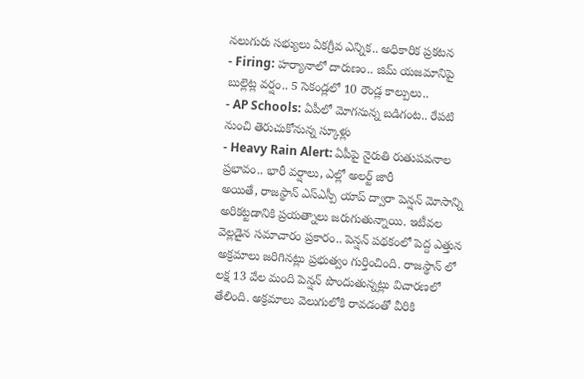నలుగురు సభ్యులు ఏకగ్రీవ ఎన్నిక.. అధికారిక ప్రకటన
- Firing: హర్యానాలో దారుణం.. జిమ్ యజమానిపై బుల్లెట్ల వర్షం.. 5 సెకండ్లలో 10 రౌండ్ల కాల్పులు..
- AP Schools: ఏపీలో మోగనున్న బడిగంట.. రేపటి నుంచి తెరుచుకోనున్న స్కూళ్లు
- Heavy Rain Alert: ఏపీపై నైరుతి రుతుపవనాల ప్రభావం.. భారీ వర్షాలు, ఎల్లో అలర్ట్ జారీ
అయితే, రాజస్థాన్ ఎస్ఎస్పీ యాప్ ద్వారా పెన్షన్ మోసాన్ని అరికట్టడానికి ప్రయత్నాలు జరుగుతున్నాయి. ఇటీవల వెల్లడైన సమాచారం ప్రకారం.. పెన్షన్ పథకంలో పెద్ద ఎత్తున అక్రమాలు జరిగినట్లు ప్రభుత్వం గుర్తించింది. రాజస్థాన్ లో లక్ష 13 వేల మంది పెన్షన్ పొందుతున్నట్లు విచారణలో తేలింది. అక్రమాలు వెలుగులోకి రావడంతో వీరికి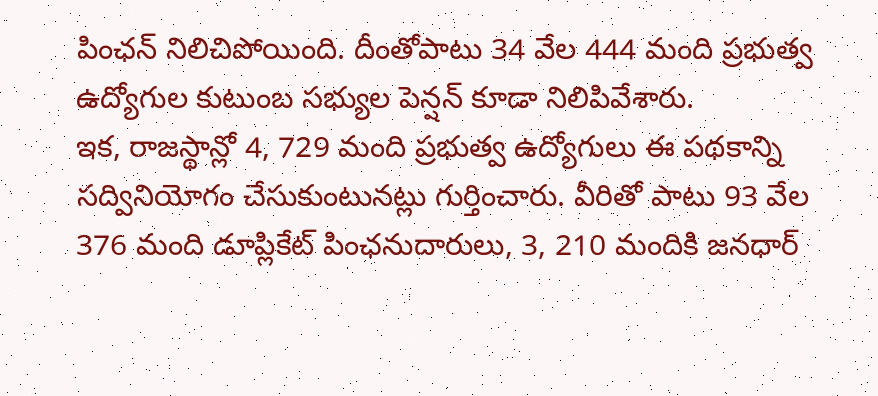పింఛన్ నిలిచిపోయింది. దీంతోపాటు 34 వేల 444 మంది ప్రభుత్వ ఉద్యోగుల కుటుంబ సభ్యుల పెన్షన్ కూడా నిలిపివేశారు.
ఇక, రాజస్థాన్లో 4, 729 మంది ప్రభుత్వ ఉద్యోగులు ఈ పథకాన్ని సద్వినియోగం చేసుకుంటునట్లు గుర్తించారు. వీరితో పాటు 93 వేల 376 మంది డూప్లికేట్ పింఛనుదారులు, 3, 210 మందికి జనధార్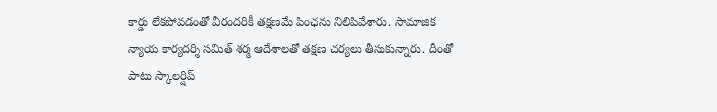కార్డు లేకపోవడంతో వీరందరికీ తక్షణమే పింఛను నిలిపివేశారు. సామాజిక న్యాయ కార్యదర్శి సమిత్ శర్మ ఆదేశాలతో తక్షణ చర్యలు తీసుకున్నారు. దీంతో పాటు స్కాలర్షిప్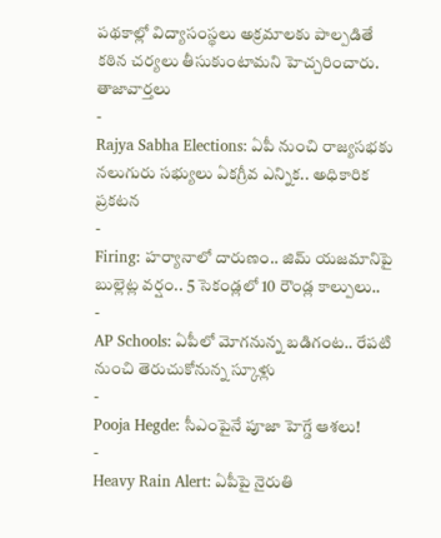పథకాల్లో విద్యాసంస్థలు అక్రమాలకు పాల్పడితే కఠిన చర్యలు తీసుకుంటామని హెచ్చరించారు.
తాజావార్తలు
-
Rajya Sabha Elections: ఏపీ నుంచి రాజ్యసభకు నలుగురు సభ్యులు ఏకగ్రీవ ఎన్నిక.. అధికారిక ప్రకటన
-
Firing: హర్యానాలో దారుణం.. జిమ్ యజమానిపై బుల్లెట్ల వర్షం.. 5 సెకండ్లలో 10 రౌండ్ల కాల్పులు..
-
AP Schools: ఏపీలో మోగనున్న బడిగంట.. రేపటి నుంచి తెరుచుకోనున్న స్కూళ్లు
-
Pooja Hegde: సీఎంపైనే పూజా హెగ్డే ఆశలు!
-
Heavy Rain Alert: ఏపీపై నైరుతి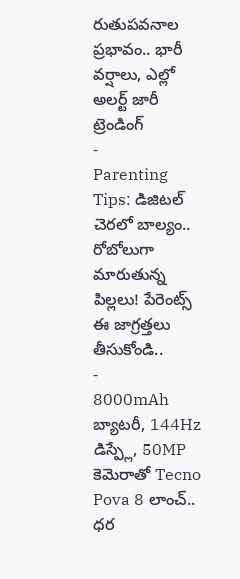రుతుపవనాల ప్రభావం.. భారీ వర్షాలు, ఎల్లో అలర్ట్ జారీ
ట్రెండింగ్
-
Parenting Tips: డిజిటల్ చెరలో బాల్యం.. రోబోలుగా మారుతున్న పిల్లలు! పేరెంట్స్ ఈ జాగ్రత్తలు తీసుకోండి..
-
8000mAh బ్యాటరీ, 144Hz డిస్ప్లే, 50MP కెమెరాతో Tecno Pova 8 లాంచ్.. ధర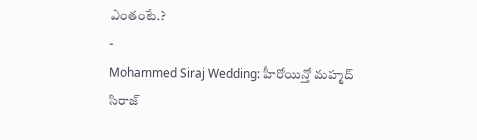ఎంతంటే.?
-
Mohammed Siraj Wedding: హీరోయిన్తో మహ్మద్ సిరాజ్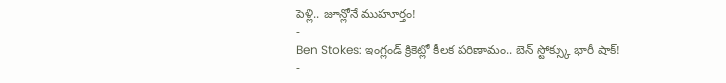పెళ్లి.. జూన్లోనే ముహూర్తం!
-
Ben Stokes: ఇంగ్లండ్ క్రికెట్లో కీలక పరిణామం.. బెన్ స్టోక్స్కు భారీ షాక్!
-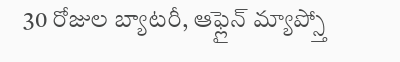30 రోజుల బ్యాటరీ, ఆఫ్లైన్ మ్యాప్స్తో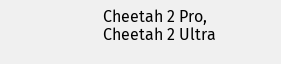Cheetah 2 Pro, Cheetah 2 Ultra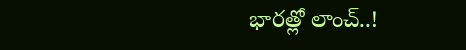భారత్లో లాంచ్..!